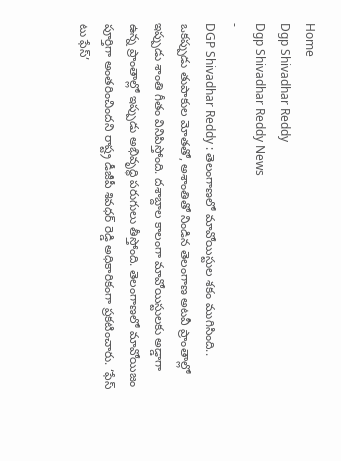Home
Dgp Shivadhar Reddy
Dgp Shivadhar Reddy News
-
DGP Shivadhar Reddy : తెలంగాణలో మావోయిస్టుల శకం ముగిసింది..
ఒకప్పుడు తుపాకుల మోతతో, అశాంతితో నిండిన తెలంగాణ అటవీ ప్రాంతాల్లో ఇప్పుడు శాంతి గీతం వినిపిస్తోంది. దశాబ్దాల కాలంగా మావోయిస్టులకు అడ్డాగా ఉన్న ప్రాంతాల్లో ఇప్పుడు అభివృద్ధి పరుగులు తీస్తోంది. తెలంగాణలో మావోయిజం పూర్తిగా అంతరించిందని రాష్ట్ర డీజీపీ శివధర్ రెడ్డి అధికారికంగా ప్రకటించారు. ‘ఫేస్ టు ఫేస్’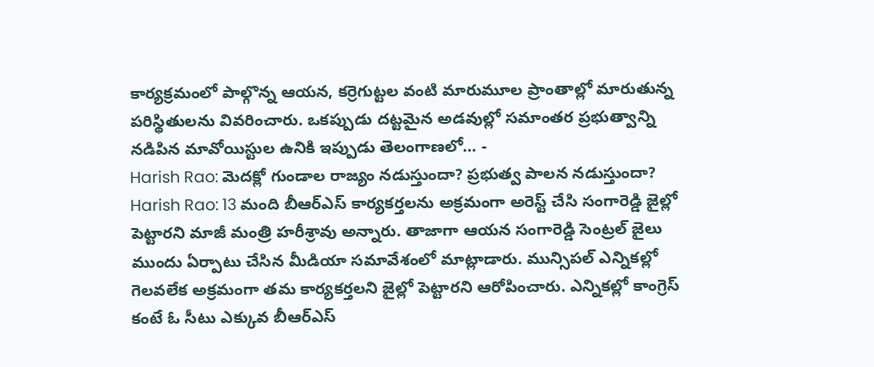కార్యక్రమంలో పాల్గొన్న ఆయన, కర్రెగుట్టల వంటి మారుమూల ప్రాంతాల్లో మారుతున్న పరిస్థితులను వివరించారు. ఒకప్పుడు దట్టమైన అడవుల్లో సమాంతర ప్రభుత్వాన్ని నడిపిన మావోయిస్టుల ఉనికి ఇప్పుడు తెలంగాణలో… -
Harish Rao: మెదక్లో గుండాల రాజ్యం నడుస్తుందా? ప్రభుత్వ పాలన నడుస్తుందా?
Harish Rao: 13 మంది బీఆర్ఎస్ కార్యకర్తలను అక్రమంగా అరెస్ట్ చేసి సంగారెడ్డి జైల్లో పెట్టారని మాజీ మంత్రి హరీశ్రావు అన్నారు. తాజాగా ఆయన సంగారెడ్డి సెంట్రల్ జైలు ముందు ఏర్పాటు చేసిన మీడియా సమావేశంలో మాట్లాడారు. మున్సిపల్ ఎన్నికల్లో గెలవలేక అక్రమంగా తమ కార్యకర్తలని జైల్లో పెట్టారని ఆరోపించారు. ఎన్నికల్లో కాంగ్రెస్ కంటే ఓ సీటు ఎక్కువ బీఆర్ఎస్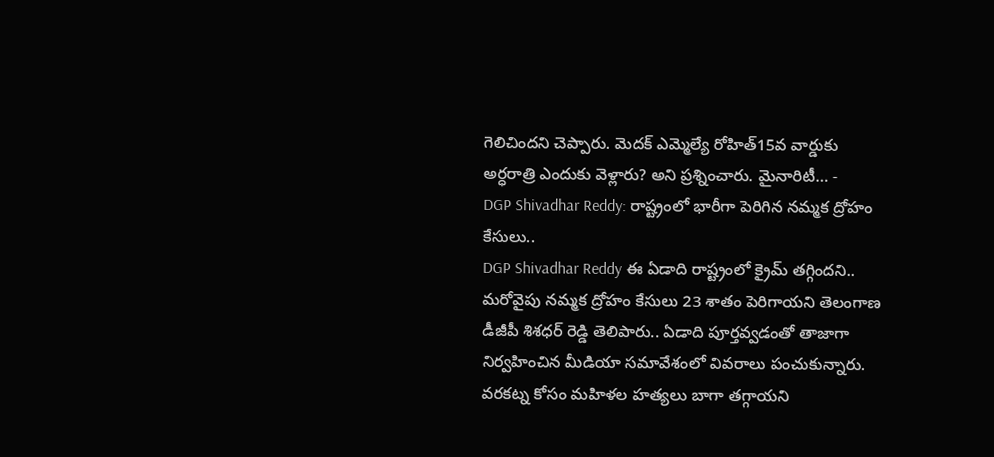గెలిచిందని చెప్పారు. మెదక్ ఎమ్మెల్యే రోహిత్15వ వార్డుకు అర్ధరాత్రి ఎందుకు వెళ్లారు? అని ప్రశ్నించారు. మైనారిటీ… -
DGP Shivadhar Reddy: రాష్ట్రంలో భారీగా పెరిగిన నమ్మక ద్రోహం కేసులు..
DGP Shivadhar Reddy ఈ ఏడాది రాష్ట్రంలో క్రైమ్ తగ్గిందని.. మరోవైపు నమ్మక ద్రోహం కేసులు 23 శాతం పెరిగాయని తెలంగాణ డీజీపీ శిశధర్ రెడ్డి తెలిపారు.. ఏడాది పూర్తవ్వడంతో తాజాగా నిర్వహించిన మీడియా సమావేశంలో వివరాలు పంచుకున్నారు. వరకట్న కోసం మహిళల హత్యలు బాగా తగ్గాయని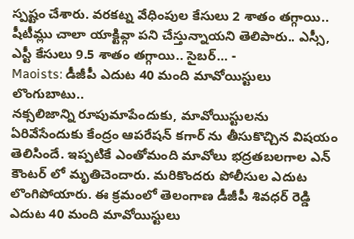స్పష్టం చేశారు. వరకట్న వేధింపుల కేసులు 2 శాతం తగ్గాయి.. షీటీమ్లు చాలా యాక్టివ్గా పని చేస్తున్నాయని తెలిపారు.. ఎస్సీ, ఎస్టీ కేసులు 9.5 శాతం తగ్గాయి.. సైబర్… -
Maoists: డీజీపీ ఎదుట 40 మంది మావోయిస్టులు లొంగుబాటు..
నక్సలిజాన్ని రూపుమాపేందుకు, మావోయిస్టులను ఏరివేసేందుకు కేంద్రం ఆపరేషన్ కగార్ ను తీసుకొచ్చిన విషయం తెలిసిందే. ఇప్పటికే ఎంతోమంది మావోలు భద్రతబలగాల ఎన్ కౌంటర్ లో మృతిచెందారు. మరికొందరు పోలీసుల ఎదుట లొంగిపోయారు. ఈ క్రమంలో తెలంగాణ డీజీపీ శివధర్ రెడ్డి ఎదుట 40 మంది మావోయిస్టులు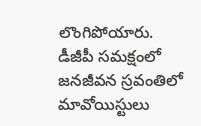లొంగిపోయారు. డీజీపీ సమక్షంలో జనజీవన స్రవంతిలో మావోయిస్టులు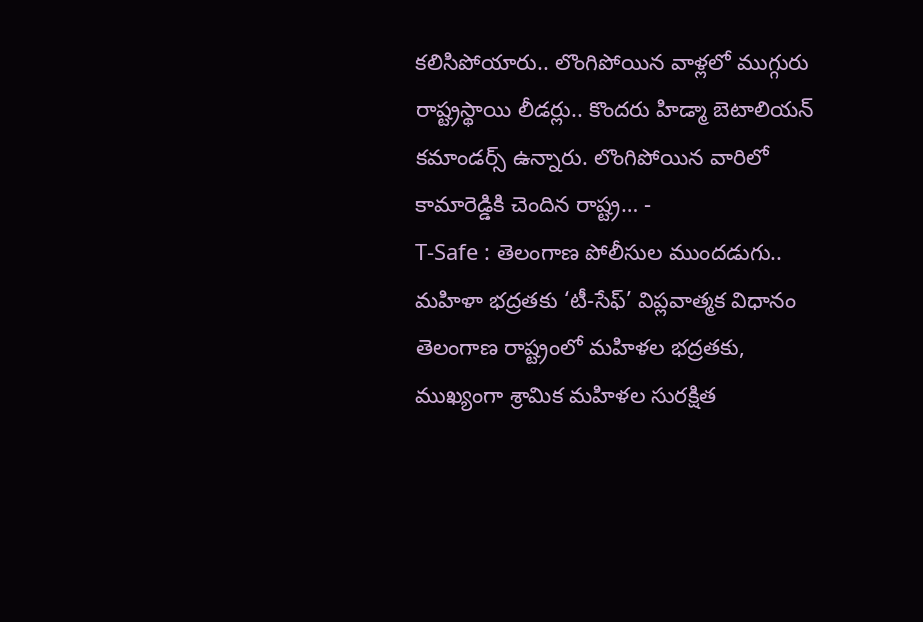కలిసిపోయారు.. లొంగిపోయిన వాళ్లలో ముగ్గురు రాష్ట్రస్థాయి లీడర్లు.. కొందరు హిడ్మా బెటాలియన్ కమాండర్స్ ఉన్నారు. లొంగిపోయిన వారిలో కామారెడ్డికి చెందిన రాష్ట్ర… -
T-Safe : తెలంగాణ పోలీసుల ముందడుగు.. మహిళా భద్రతకు ‘టీ-సేఫ్’ విప్లవాత్మక విధానం
తెలంగాణ రాష్ట్రంలో మహిళల భద్రతకు, ముఖ్యంగా శ్రామిక మహిళల సురక్షిత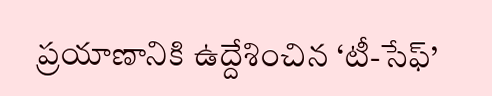ప్రయాణానికి ఉద్దేశించిన ‘టీ-సేఫ్’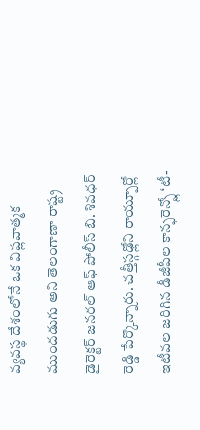వ్యవస్థ దేశంలోనే ఒక విప్లవాత్మక ముందడుగు అని తెలంగాణా రాష్ట్ర డైరెక్టర్ జనరల్ ఆఫ్ పోలీస్ బి. శివధర్ రెడ్డి పేర్కొన్నారు. చత్తీస్గఢ్లోని రాయ్పూర్లో ఇటీవల జరిగిన డీజీపీల కాన్ఫరెన్స్లో ‘టీ-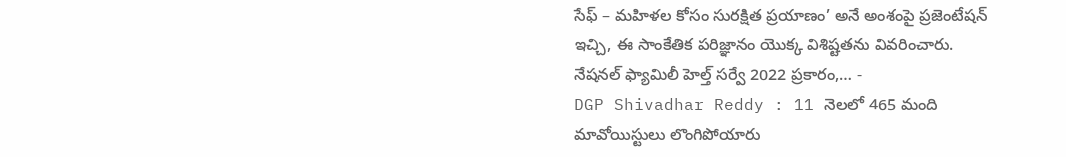సేఫ్ – మహిళల కోసం సురక్షిత ప్రయాణం’ అనే అంశంపై ప్రజెంటేషన్ ఇచ్చి, ఈ సాంకేతిక పరిజ్ఞానం యొక్క విశిష్టతను వివరించారు. నేషనల్ ఫ్యామిలీ హెల్త్ సర్వే 2022 ప్రకారం,… -
DGP Shivadhar Reddy : 11 నెలలో 465 మంది మావోయిస్టులు లొంగిపోయారు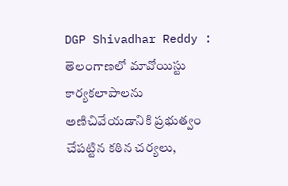DGP Shivadhar Reddy : తెలంగాణలో మావోయిస్టు కార్యకలాపాలను అణిచివేయడానికి ప్రభుత్వం చేపట్టిన కఠిన చర్యలు,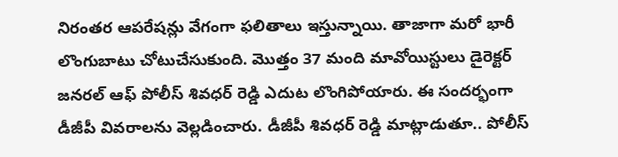నిరంతర ఆపరేషన్లు వేగంగా ఫలితాలు ఇస్తున్నాయి. తాజాగా మరో భారీ లొంగుబాటు చోటుచేసుకుంది. మొత్తం 37 మంది మావోయిస్టులు డైరెక్టర్ జనరల్ ఆఫ్ పోలీస్ శివధర్ రెడ్డి ఎదుట లొంగిపోయారు. ఈ సందర్భంగా డీజీపీ వివరాలను వెల్లడించారు. డీజీపీ శివధర్ రెడ్డి మాట్లాడుతూ.. పోలీస్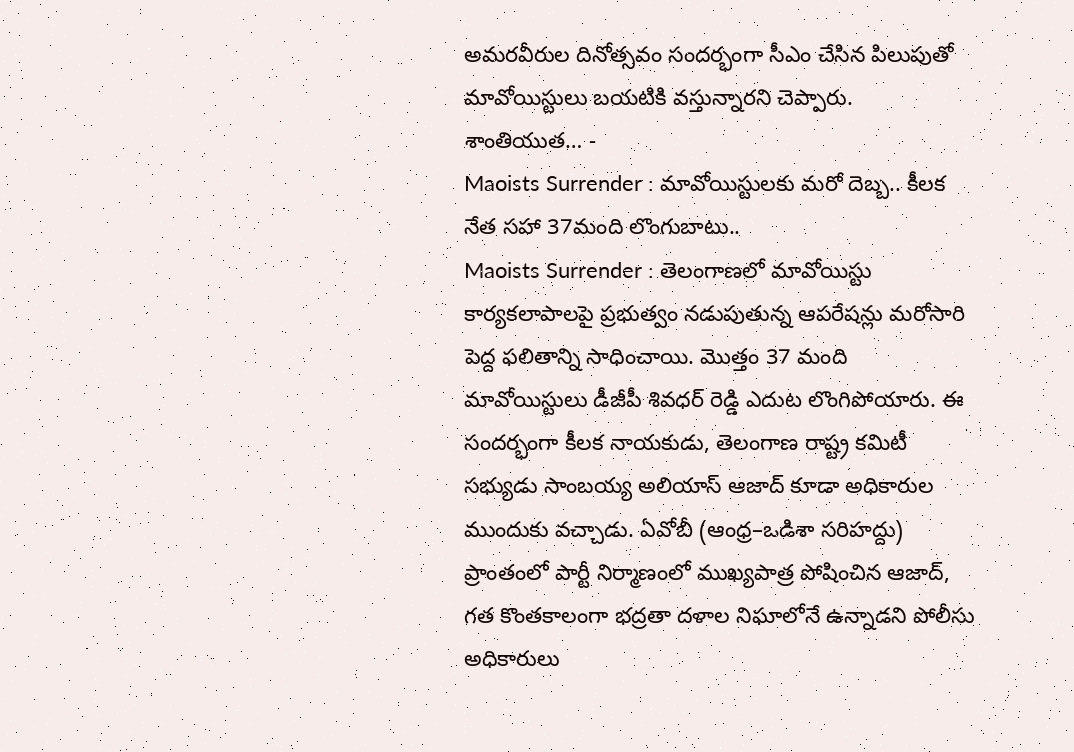అమరవీరుల దినోత్సవం సందర్భంగా సీఎం చేసిన పిలుపుతో మావోయిస్టులు బయటికి వస్తున్నారని చెప్పారు. శాంతియుత… -
Maoists Surrender : మావోయిస్టులకు మరో దెబ్బ.. కీలక నేత సహా 37మంది లొంగుబాటు..
Maoists Surrender : తెలంగాణలో మావోయిస్టు కార్యకలాపాలపై ప్రభుత్వం నడుపుతున్న ఆపరేషన్లు మరోసారి పెద్ద ఫలితాన్ని సాధించాయి. మొత్తం 37 మంది మావోయిస్టులు డీజీపీ శివధర్ రెడ్డి ఎదుట లొంగిపోయారు. ఈ సందర్భంగా కీలక నాయకుడు, తెలంగాణ రాష్ట్ర కమిటీ సభ్యుడు సాంబయ్య అలియాస్ ఆజాద్ కూడా అధికారుల ముందుకు వచ్చాడు. ఏవోబీ (ఆంధ్ర–ఒడిశా సరిహద్దు) ప్రాంతంలో పార్టీ నిర్మాణంలో ముఖ్యపాత్ర పోషించిన ఆజాద్, గత కొంతకాలంగా భద్రతా దళాల నిఘాలోనే ఉన్నాడని పోలీసు అధికారులు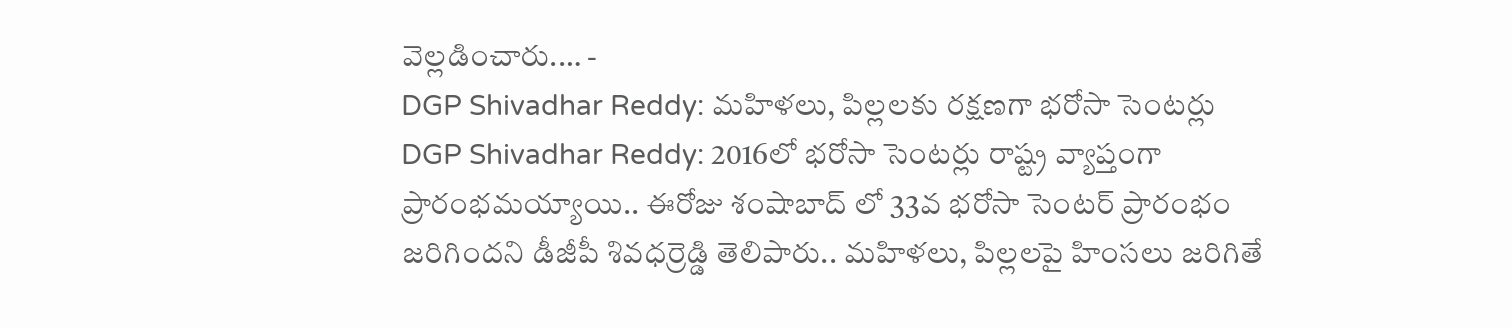వెల్లడించారు.… -
DGP Shivadhar Reddy: మహిళలు, పిల్లలకు రక్షణగా భరోసా సెంటర్లు
DGP Shivadhar Reddy: 2016లో భరోసా సెంటర్లు రాష్ట్ర వ్యాప్తంగా ప్రారంభమయ్యాయి.. ఈరోజు శంషాబాద్ లో 33వ భరోసా సెంటర్ ప్రారంభం జరిగిందని డీజీపీ శివధర్రెడ్డి తెలిపారు.. మహిళలు, పిల్లలపై హింసలు జరిగితే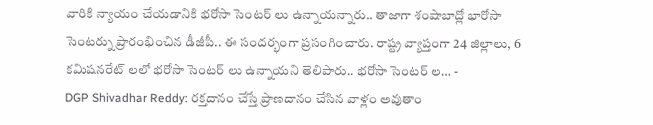వారికి న్యాయం చేయడానికి భరోసా సెంటర్ లు ఉన్నాయన్నారు.. తాజాగా శంషాబాద్లో భారోసా సెంటర్ను ప్రారంభించిన డీజీపీ.. ఈ సందర్భంగా ప్రసంగించారు. రాష్ట్ర వ్యాప్తంగా 24 జిల్లాలు, 6 కమిషనరేట్ లలో భరోసా సెంటర్ లు ఉన్నాయని తెలిపారు.. భరోసా సెంటర్ ల… -
DGP Shivadhar Reddy: రక్తదానం చేస్తే ప్రాణదానం చేసిన వాళ్లం అవుతాం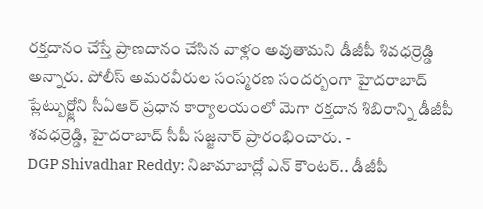రక్తదానం చేస్తే ప్రాణదానం చేసిన వాళ్లం అవుతామని డీజీపీ శివధర్రెడ్డి అన్నారు. పోలీస్ అమరవీరుల సంస్మరణ సందర్బంగా హైదరాబాద్ ప్లేట్బుర్జ్లోని సీఏఆర్ ప్రధాన కార్యాలయంలో మెగా రక్తదాన శిబిరాన్ని డీజీపీ శవధర్రెడ్డి, హైదరాబాద్ సీపీ సజ్జనార్ ప్రారంభించారు. -
DGP Shivadhar Reddy: నిజామాబాద్లో ఎన్ కౌంటర్.. డీజీపీ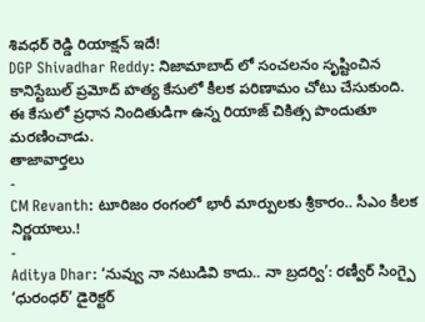శివధర్ రెడ్డి రియాక్షన్ ఇదే!
DGP Shivadhar Reddy: నిజామాబాద్ లో సంచలనం సృష్టించిన కానిస్టేబుల్ ప్రమోద్ హత్య కేసులో కీలక పరిణామం చోటు చేసుకుంది. ఈ కేసులో ప్రధాన నిందితుడిగా ఉన్న రియాజ్ చికిత్స పొందుతూ మరణించాడు.
తాజావార్తలు
-
CM Revanth: టూరిజం రంగంలో భారీ మార్పులకు శ్రీకారం.. సీఎం కీలక నిర్ణయాలు.!
-
Aditya Dhar: ‘నువ్వు నా నటుడివి కాదు.. నా బ్రదర్వి’: రణ్వీర్ సింగ్పై ‘ధురంధర్’ డైరెక్టర్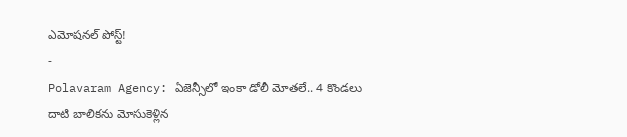ఎమోషనల్ పోస్ట్!
-
Polavaram Agency: ఏజెన్సీలో ఇంకా డోలీ మోతలే.. 4 కొండలు దాటి బాలికను మోసుకెళ్లిన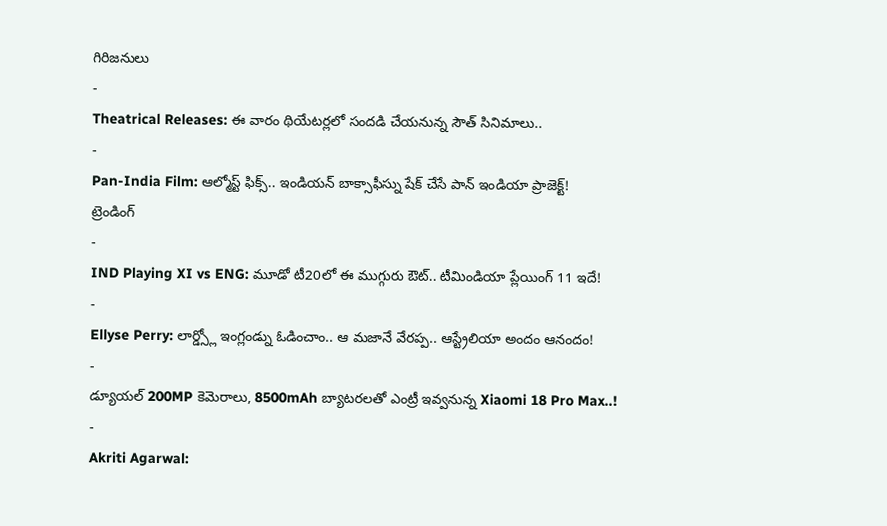గిరిజనులు
-
Theatrical Releases: ఈ వారం థియేటర్లలో సందడి చేయనున్న సౌత్ సినిమాలు..
-
Pan-India Film: ఆల్మోస్ట్ ఫిక్స్.. ఇండియన్ బాక్సాఫీస్ను షేక్ చేసే పాన్ ఇండియా ప్రాజెక్ట్!
ట్రెండింగ్
-
IND Playing XI vs ENG: మూడో టీ20లో ఈ ముగ్గురు ఔట్.. టీమిండియా ప్లేయింగ్ 11 ఇదే!
-
Ellyse Perry: లార్డ్స్లో ఇంగ్లండ్ను ఓడించాం.. ఆ మజానే వేరప్ప.. ఆస్ట్రేలియా అందం ఆనందం!
-
డ్యూయల్ 200MP కెమెరాలు, 8500mAh బ్యాటరలతో ఎంట్రీ ఇవ్వనున్న Xiaomi 18 Pro Max..!
-
Akriti Agarwal: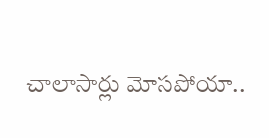చాలాసార్లు మోసపోయా..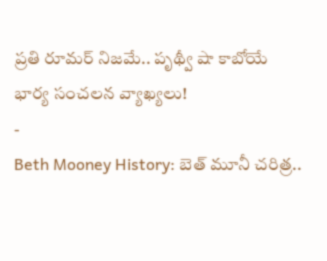ప్రతి రూమర్ నిజమే.. పృథ్వీ షా కాబోయే భార్య సంచలన వ్యాఖ్యలు!
-
Beth Mooney History: బెత్ మూనీ చరిత్ర..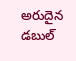అరుదైన డబుల్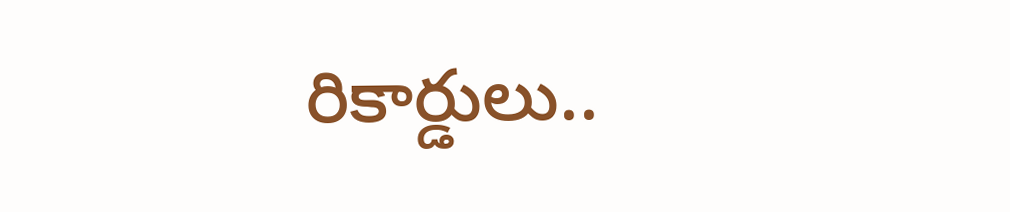రికార్డులు..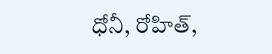ధోనీ, రోహిత్,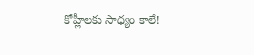కోహ్లీలకు సాధ్యం కాలే!